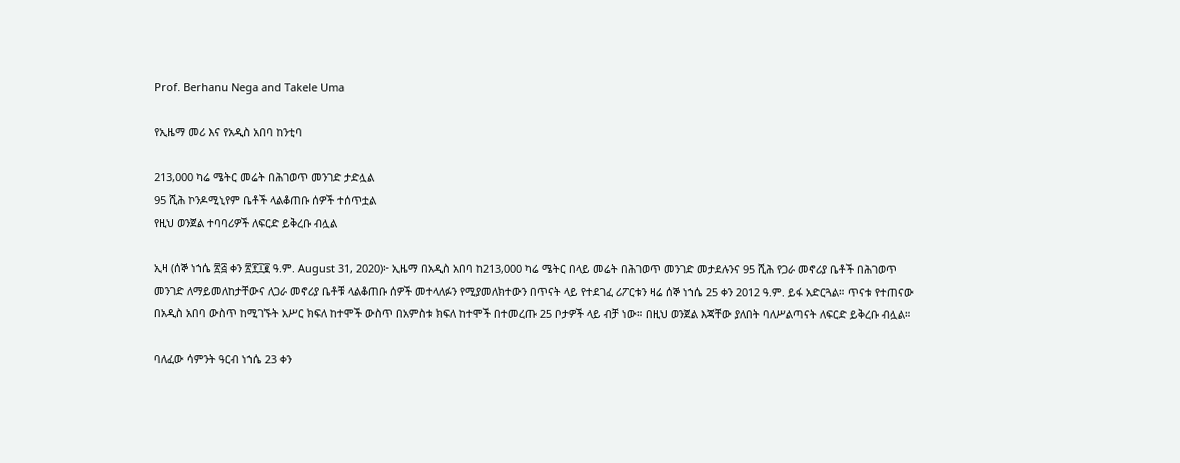Prof. Berhanu Nega and Takele Uma

የኢዜማ መሪ እና የአዲስ አበባ ከንቲባ

213,000 ካሬ ሜትር መሬት በሕገወጥ መንገድ ታድሏል
95 ሺሕ ኮንዶሚኒየም ቤቶች ላልቆጠቡ ሰዎች ተሰጥቷል
የዚህ ወንጀል ተባባሪዎች ለፍርድ ይቅረቡ ብሏል

ኢዛ (ሰኞ ነኀሴ ፳፭ ቀን ፳፻፲፪ ዓ.ም. August 31, 2020)፦ ኢዜማ በአዲስ አበባ ከ213,000 ካሬ ሜትር በላይ መሬት በሕገወጥ መንገድ መታደሉንና 95 ሺሕ የጋራ መኖሪያ ቤቶች በሕገወጥ መንገድ ለማይመለከታቸውና ለጋራ መኖሪያ ቤቶቹ ላልቆጠቡ ሰዎች መተላለፉን የሚያመለክተውን በጥናት ላይ የተደገፈ ሪፖርቱን ዛሬ ሰኞ ነኀሴ 25 ቀን 2012 ዓ.ም. ይፋ አድርጓል። ጥናቱ የተጠናው በአዲስ አበባ ውስጥ ከሚገኙት አሥር ክፍለ ከተሞች ውስጥ በአምስቱ ክፍለ ከተሞች በተመረጡ 25 ቦታዎች ላይ ብቻ ነው። በዚህ ወንጀል እጃቸው ያለበት ባለሥልጣናት ለፍርድ ይቅረቡ ብሏል።

ባለፈው ሳምንት ዓርብ ነኀሴ 23 ቀን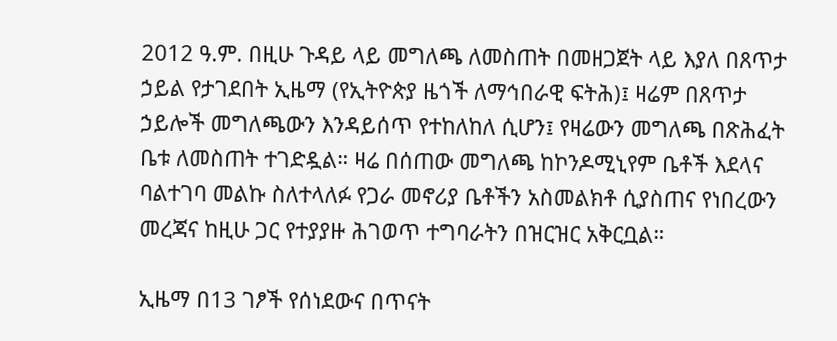2012 ዓ.ም. በዚሁ ጉዳይ ላይ መግለጫ ለመስጠት በመዘጋጀት ላይ እያለ በጸጥታ ኃይል የታገደበት ኢዜማ (የኢትዮጵያ ዜጎች ለማኅበራዊ ፍትሕ)፤ ዛሬም በጸጥታ ኃይሎች መግለጫውን እንዳይሰጥ የተከለከለ ሲሆን፤ የዛሬውን መግለጫ በጽሕፈት ቤቱ ለመስጠት ተገድዷል። ዛሬ በሰጠው መግለጫ ከኮንዶሚኒየም ቤቶች እደላና ባልተገባ መልኩ ስለተላለፉ የጋራ መኖሪያ ቤቶችን አስመልክቶ ሲያስጠና የነበረውን መረጃና ከዚሁ ጋር የተያያዙ ሕገወጥ ተግባራትን በዝርዝር አቅርቧል።

ኢዜማ በ13 ገፆች የሰነደውና በጥናት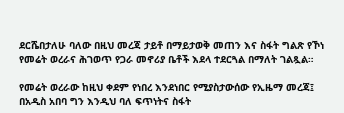ደርሼበታለሁ ባለው በዚህ መረጃ ታይቶ በማይታወቅ መጠን እና ስፋት ግልጽ የኾነ የመሬት ወረራና ሕገወጥ የጋራ መኖሪያ ቤቶች እደላ ተደርጓል በማለት ገልጿል።

የመሬት ወረራው ከዚህ ቀደም የነበረ እንደነበር የሚያስታውሰው የኢዜማ መረጃ፤ በአዲስ አበባ ግን እንዲህ ባለ ፍጥነትና ስፋት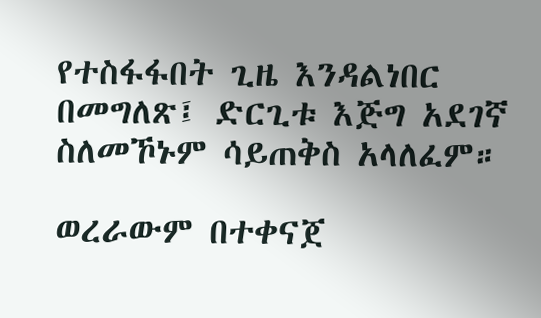የተስፋፋበት ጊዜ እንዳልነበር በመግለጽ፤ ድርጊቱ እጅግ አደገኛ ስለመኾኑም ሳይጠቅስ አላለፈም።

ወረራውም በተቀናጀ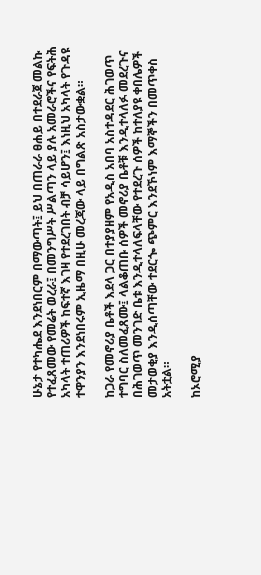ሁኔታ የተካሔደ እንደነበርም በማውጣት፤ ይህ በጠራራ ፀሐይ በተደራጀ መልኩ የተፈጸመው የመሬት ወረራ፤ በመንግሥት ሥልጣን ላይ ያሉ አመራሮችና የፍትሕ አካላት ተጠሪዎች ከፍተኛ እገዛ የተደረገበት ብቻ ሳይሆን፤ እነዚህ አካላት የጉዳዩ ተዋንያን እንደነበሩም ኢዜማ በዚሁ መረጃው ላይ በግልጽ አስታውቋል።

ከጋራ የመኖሪያ ቤቶች እደላ ጋር በተያያዘም የአዲስ አበባ አስተዳደር ሕገወጥ ተግባር ስለመፈጸሙ፤ ላልቆጠቡ ሰዎች መኖሪያ ቤቶቹ እንዲተላለፉ መደረጉና በሕገወጥ መንገድ ቤቱ እንዲተላለፍላቸው የተደረጉ ሰዎች ከተለያዩ ቀበሌዎች መታወቂያ እንዲሰጣቸው ተደርጐ ጭምር እንደኾነም እማኞችን በመጥቀስ አትቷል።

ከኦሮሚያ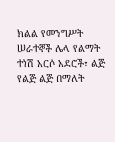ክልል የመንግሥት ሠራተኞች ሌላ የልማት ተነሽ አርሶ አደሮች፣ ልጅ የልጅ ልጅ በማለት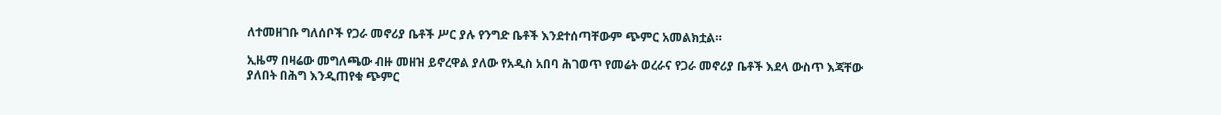ለተመዘገቡ ግለሰቦች የጋራ መኖሪያ ቤቶች ሥር ያሉ የንግድ ቤቶች እንደተሰጣቸውም ጭምር አመልክቷል።

ኢዜማ በዛሬው መግለጫው ብዙ መዘዝ ይኖረዋል ያለው የአዲስ አበባ ሕገወጥ የመሬት ወረራና የጋራ መኖሪያ ቤቶች እደላ ውስጥ እጃቸው ያለበት በሕግ እንዲጠየቁ ጭምር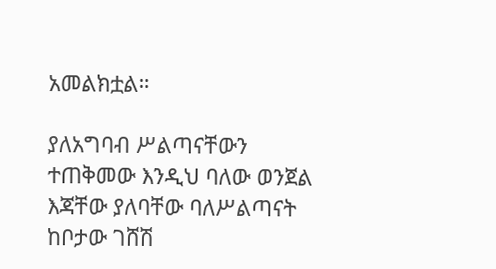አመልክቷል።

ያለአግባብ ሥልጣናቸውን ተጠቅመው እንዲህ ባለው ወንጀል እጃቸው ያለባቸው ባለሥልጣናት ከቦታው ገሸሽ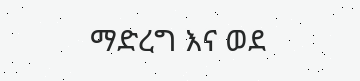ማድረግ እና ወደ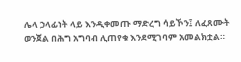ሌላ ኃላፊነት ላይ እንዲቀመጡ ማድረግ ሳይኾን፤ ለፈጸሙት ወንጀል በሕግ አግባብ ሊጠየቁ እንደሚገባም አመልክቷል።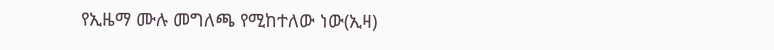የኢዜማ ሙሉ መግለጫ የሚከተለው ነው(ኢዛ)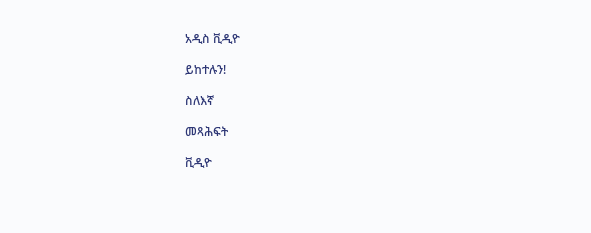አዲስ ቪዲዮ

ይከተሉን!

ስለእኛ

መጻሕፍት

ቪዲዮ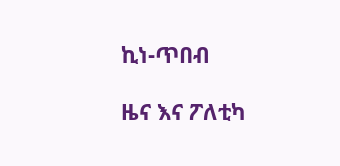ኪነ-ጥበብ

ዜና እና ፖለቲካ